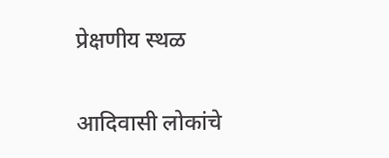प्रेक्षणीय स्थळ

आदिवासी लोकांचे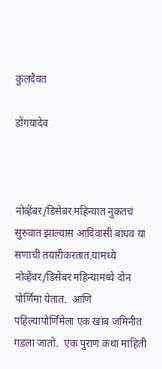कुलदैवत

डोंगयादेव



नोव्हेंबर/डिसेबर महिन्‍यात नुकतचं सुरुवात झाल्‍यास आदिवासी बांधव या सणाची तयारीकरतात.यामध्‍ये नोव्हेंबर/डिसेंबर महिन्‍यामध्‍ये दोन पोर्णिमा येतात.  आणि पहिल्‍यापोर्णिमेला एक खांब जमिनीत गडला जातो.  एक पुराण कथा माहिती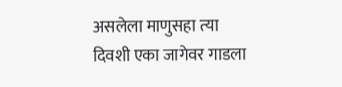असलेला माणुसहा त्‍या दिवशी एका जागेवर गाडला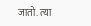जातो. त्‍या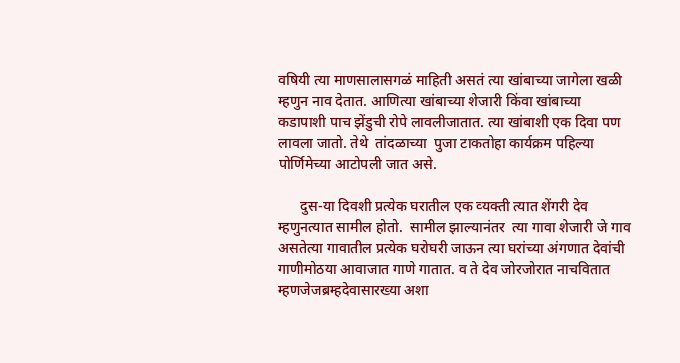वषियी त्‍या माणसालासगळं माहिती असतं त्‍या खांबाच्‍या जागेला खळी म्‍हणुन नाव देतात. आणित्‍या खांबाच्‍या शेजारी किंवा खांबाच्‍या कडापाशी पाच झेंडुची रोपे लावलीजातात. त्‍या खांबाशी एक दिवा पण लावला जातो. तेथे  तांदळाच्‍या  पुजा टाकतोहा कार्यक्रम पहिल्‍या पोर्णिमेच्‍या आटोपली जात असे.

      दुस-या दिवशी प्रत्‍येक घरातील एक व्‍यक्‍ती त्‍यात शेंगरी देव म्‍हणुनत्‍यात सामील होतो.  सामील झाल्‍यानंतर  त्‍या गावा शेजारी जे गाव असतेत्‍या गावातील प्रत्‍येक घरोघरी जाऊन त्‍या घरांच्‍या अंगणात देवांची गाणीमोठया आवाजात गाणे गातात. व ते देव जोरजोरात नाचवितात म्‍हणजेजब्रम्‍हदेवासारख्या अशा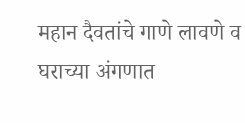महान दैवतांचे गाणे लावणे व घराच्‍या अंगणात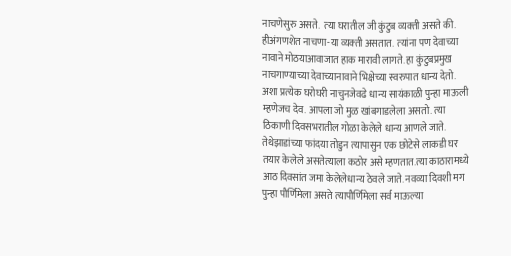नाचणेसुरु असते.  त्‍या घरातील जी कुंटुब व्‍यक्‍ती असते की. हीअंगणशेत नाचणा-या व्‍यक्‍ती असतात.  त्‍यांना पण देवाच्‍या नावाने मोठयाआवाजात हाक मारावी लागते. हा कुंटुबप्रमुख नाचगाण्‍याच्‍या देवाच्‍यानावाने भिक्षेच्‍या स्‍वरुपात धान्‍य देतो. अशा प्रत्‍येक घरोघरी नाचुनजेवढे धान्‍य सायंकाळी पुन्‍हा माऊली म्‍हणेजच देव. आपला जो मुळ खांबगाडलेला असतो. त्‍या ठिकाणी दिवसभरातील गोळा केलेले धान्‍य आ‍णले जाते. तेथेझाडांच्‍या फांदया तोडुन त्‍यापासुन एक छोटेसे लाकडी घर तयार केलेले असतेत्‍याला कठोर असे म्‍हणतात.त्‍या काठारामध्‍ये आठ दिवसांत जमा केलेलेधान्‍य ठेवले जाते. नवव्‍या दिवशी मग पुन्‍हा पौर्णिमेला असते त्‍यापौर्णिमेला सर्व माऊल्‍या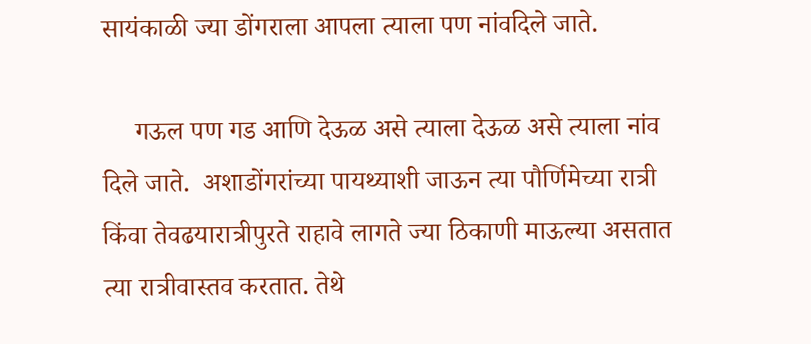सायंकाळी ज्‍या डोंगराला आपला त्‍याला पण नांवदिले जाते.

     गऊल पण गड आणि देऊळ असे त्‍याला देऊळ असे त्‍याला नांव दिले जाते.  अशाडोंगरांच्‍या पायथ्‍याशी जाऊन त्‍या पौर्णिमेच्‍या रात्री किंवा तेवढयारात्रीपुरते राहावे लागते ज्‍या ठिकाणी माऊल्‍या असतात त्‍या रात्रीवास्‍तव करतात. तेथे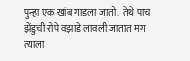पुन्‍हा एक खांब गाडला जातो.  तेथे पाच झेंडुची रोपे वझाडे लावली जातात मग त्‍याला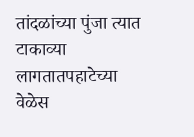तांदळांच्‍या पुंजा त्‍यात टाकाव्‍या लागतातपहाटेच्‍या वेळेस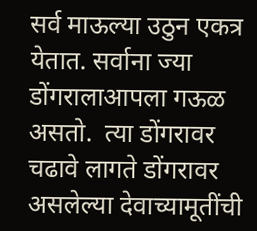सर्व माऊल्‍या उठुन एकत्र येतात. सर्वाना ज्‍या डोंगरालाआपला गऊळ असतो.  त्‍या डोंगरावर चढावे लागते डोंगरावर असलेल्‍या देवाच्‍यामूतींची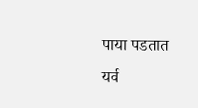पाया पडतात यर्व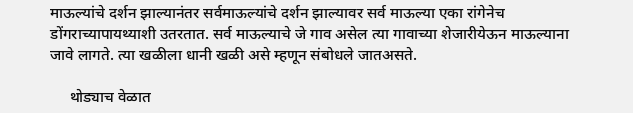माऊल्‍यांचे दर्शन झाल्‍यानंतर सर्वमाऊल्‍यांचे दर्शन झाल्‍यावर सर्व माऊल्‍या एका रांगेनेच डोंगराच्‍यापायथ्‍याशी उतरतात. सर्व माऊल्‍याचे जे गाव असेल त्‍या गावाच्‍या शेजारीयेऊन माऊल्‍याना जावे लागते. त्‍या खळीला धानी खळी असे म्‍हणून संबोधले जातअसते.

     थोड्याच वेळात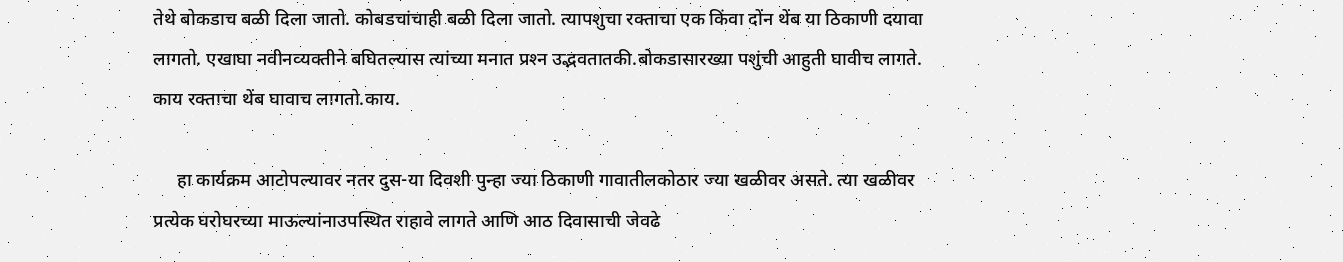तेथे बोकडाच बळी दिला जातो. कोबडचांचाही बळी दिला जातो. त्‍यापशुचा रक्‍ताचा एक किंवा दोंन थेंब या ठिकाणी दयावा लागतो. एखाघा नवीनव्‍यक्‍तीने बघितल्‍यास त्‍यांच्‍या मनात प्रश्‍न उद्भवतातकी.बोकडासारख्‍या पशुंची आहुती घावीच लागते. काय रक्ताचा थेंब घावाच लागतो.काय.

     हा कार्यक्रम आटोपल्‍यावर नतर दुस-या दिवशी पुन्‍हा ज्‍या ठिकाणी गावातीलकोठार ज्‍या खळीवर असते. त्‍या खळीवर प्रत्‍येक घरोघरच्‍या माऊल्‍यांनाउपस्थित रा‍हावे लागते आणि आठ दिवासाची जेवढे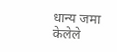धान्‍य जमा केलेले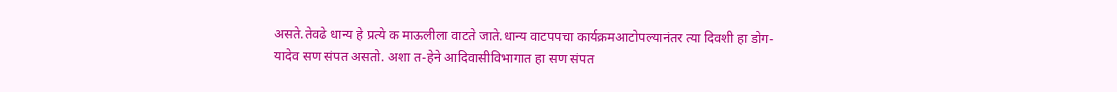असते.तेवढे धान्‍य हे प्रत्‍ये क माऊलीला वाटते जाते.धान्‍य वाटपपचा कार्यक्रमआटोपल्‍यानंतर त्‍या दिवशी हा डोग-यादेव सण संपत असतो. अशा त-हेने आदिवासीविभागात हा सण संपत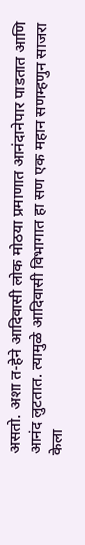असतो. अशा त-हेने आदिवासी लोक मोठया प्रमाणात आनंदानेपार पाडतात आणि आनंद लुटतात. त्यामुळे आदिवासी विभागात हा सण एक महान सणम्‍हणुन साजरा केला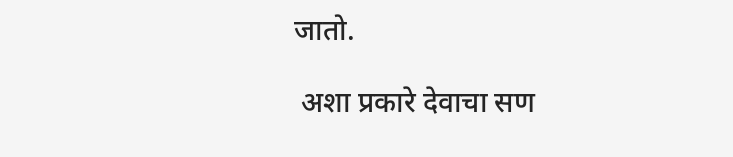जातो.

 अशा प्रकारे देवाचा सण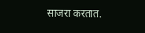साजरा करतात.